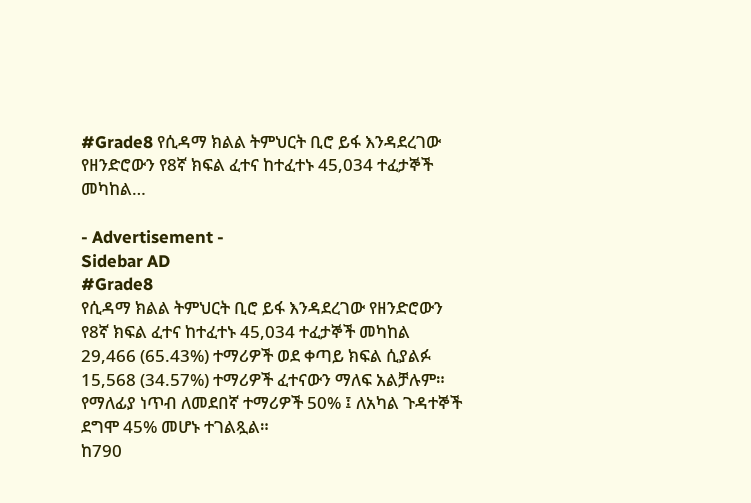#Grade8 የሲዳማ ክልል ትምህርት ቢሮ ይፋ እንዳደረገው የዘንድሮውን የ8ኛ ክፍል ፈተና ከተፈተኑ 45,034 ተፈታኞች መካከል…

- Advertisement -
Sidebar AD
#Grade8
የሲዳማ ክልል ትምህርት ቢሮ ይፋ እንዳደረገው የዘንድሮውን የ8ኛ ክፍል ፈተና ከተፈተኑ 45,034 ተፈታኞች መካከል 29,466 (65.43%) ተማሪዎች ወደ ቀጣይ ክፍል ሲያልፉ 15,568 (34.57%) ተማሪዎች ፈተናውን ማለፍ አልቻሉም።
የማለፊያ ነጥብ ለመደበኛ ተማሪዎች 50% ፤ ለአካል ጉዳተኞች ደግሞ 45% መሆኑ ተገልጿል።
ከ790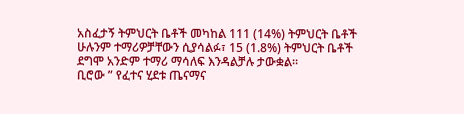አስፈታኝ ትምህርት ቤቶች መካከል 111 (14%) ትምህርት ቤቶች ሁሉንም ተማሪዎቻቸውን ሲያሳልፉ፣ 15 (1.8%) ትምህርት ቤቶች ደግሞ አንድም ተማሪ ማሳለፍ እንዳልቻሉ ታውቋል።
ቢሮው ” የፈተና ሂደቱ ጤናማና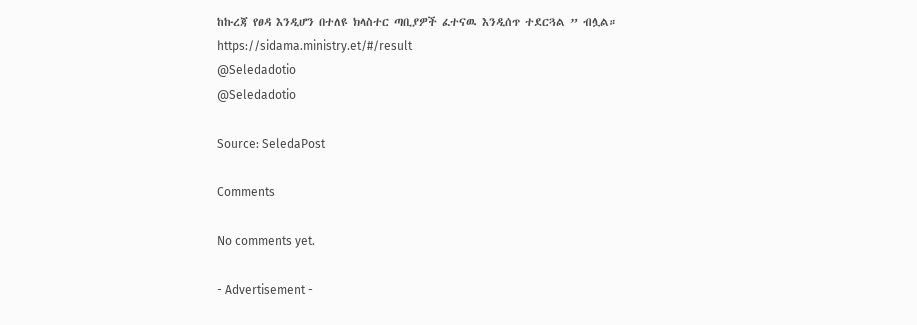ከኩረጃ የፀዳ እንዲሆን በተለዩ ክላስተር ጣቢያዎች ፈተናዉ እንዲሰጥ ተደርጓል ” ብሏል።
https://sidama.ministry.et/#/result
@Seledadotio
@Seledadotio

Source: SeledaPost

Comments

No comments yet.

- Advertisement -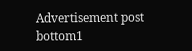Advertisement post bottom1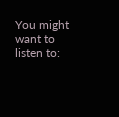You might want to listen to: